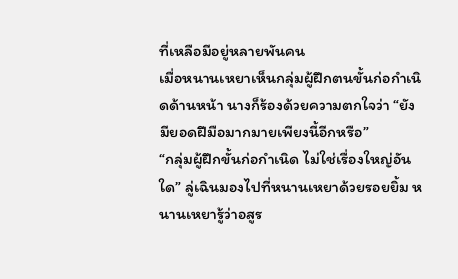ที่เหลือมีอยู่หลายพันคน
เมื่อหนานเหยาเห็นกลุ่มผู้ฝึกตนขั้นก่อกำเนิดด้านหน้า นางก็ร้องด้วยความตกใจว่า “ยังมียอดฝีมือมากมายเพียงนี้อีกหรือ”
“กลุ่มผู้ฝึกขั้นก่อกำเนิด ไม่ใช่เรื่องใหญ่อันใด” ลู่เฉินมองไปที่หนานเหยาด้วยรอยยิ้ม หนานเหยารู้ว่าอสูร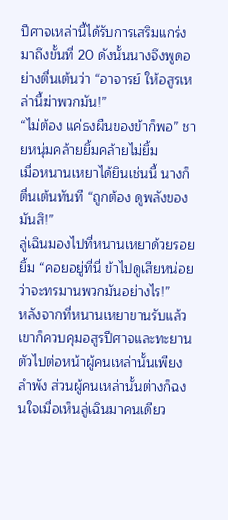ปีศาจเหล่านี้ได้รับการเสริมแกร่งมาถึงขั้นที่ 20 ดังนั้นนางจึงพูดอย่างตื่นเต้นว่า “อาจารย์ ให้อสูรเหล่านี้ฆ่าพวกมัน!”
“ไม่ต้อง แค่ธงผืนของข้าก็พอ” ชายหนุ่มคล้ายยิ้มคล้ายไม่ยิ้ม
เมื่อหนานเหยาได้ยินเช่นนี้ นางก็ตื่นเต้นทันที “ถูกต้อง ดูพลังของมันสิ!”
ลู่เฉินมองไปที่หนานเหยาด้วยรอยยิ้ม “คอยอยู่ที่นี่ ข้าไปดูเสียหน่อยว่าจะทรมานพวกมันอย่างไร!”
หลังจากที่หนานเหยาขานรับแล้ว เขาก็ควบคุมอสูรปีศาจและทะยานตัวไปต่อหน้าผู้คนเหล่านั้นเพียงลำพัง ส่วนผู้คนเหล่านั้นต่างก็ฉงนใจเมื่อเห็นลู่เฉินมาคนเดียว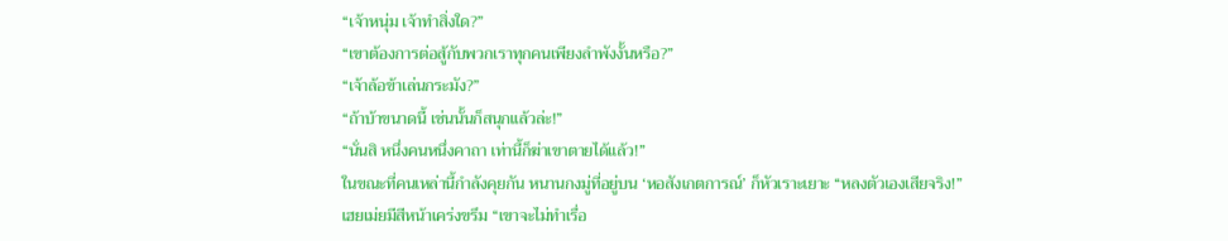“เจ้าหนุ่ม เจ้าทำสิ่งใด?”
“เขาต้องการต่อสู้กับพวกเราทุกคนเพียงลำพังงั้นหรือ?”
“เจ้าล้อข้าเล่นกระมัง?”
“ถ้าบ้าขนาดนี้ เช่นนั้นก็สนุกแล้วล่ะ!”
“นั่นสิ หนึ่งคนหนึ่งคาถา เท่านี้ก็ฆ่าเขาตายได้แล้ว!”
ในขณะที่คนเหล่านี้กำลังคุยกัน หนานกงมู่ที่อยู่บน ‘หอสังเกตการณ์’ ก็หัวเราะเยาะ “หลงตัวเองเสียจริง!”
เฮยเม่ยมีสีหน้าเคร่งขรึม “เขาจะไม่ทำเรื่อ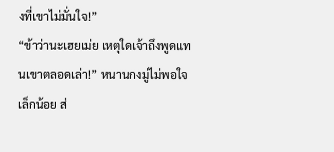งที่เขาไม่มั่นใจ!”
“ข้าว่านะเฮยเม่ย เหตุใดเจ้าถึงพูดแทนเขาตลอดเล่า!” หนานกงมู่ไม่พอใจเล็กน้อย ส่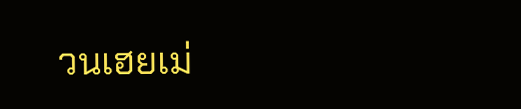วนเฮยเม่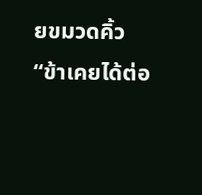ยขมวดคิ้ว “ข้าเคยได้ต่อ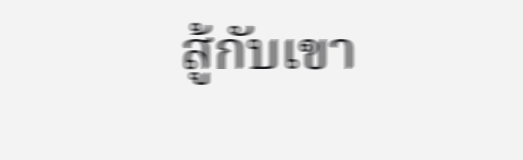สู้กับเขา